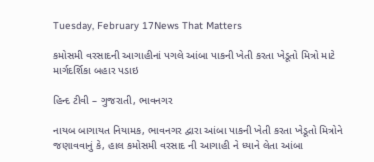Tuesday, February 17News That Matters

કમોસમી વરસાદની આગાહીનાં પગલે આંબા પાકની ખેતી કરતા ખેડૂતો મિત્રો માટે માર્ગદર્શિકા બહાર પડાઇ

હિન્દ ટીવી – ગુજરાતી, ભાવનગર

નાયબ બાગાયત નિયામક, ભાવનગર દ્વારા આંબા પાકની ખેતી કરતા ખેડૂતો મિત્રોને જણાવવાનું કે, હાલ કમોસમી વરસાદ ની આગાહી ને ધ્યાને લેતા આંબા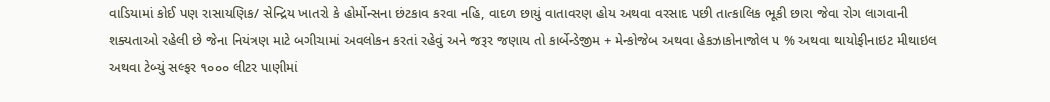વાડિયામાં કોઈ પણ રાસાયણિક/ સેન્દ્રિય ખાતરો કે હોર્મોન્સના છંટકાવ કરવા નહિ, વાદળ છાયું વાતાવરણ હોય અથવા વરસાદ પછી તાત્કાલિક ભૂકી છારા જેવા રોગ લાગવાની શક્યતાઓ રહેલી છે જેના નિયંત્રણ માટે બગીચામાં અવલોકન કરતાં રહેવું અને જરૂર જણાય તો કાર્બેન્ડેજીમ + મેન્કોજેબ અથવા હેકઝાકોનાજોલ ૫ % અથવા થાયોફીનાઇટ મીથાઇલ અથવા ટેબ્યું સલ્ફર ૧૦૦૦ લીટર પાણીમાં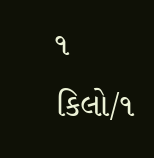૧ કિલો/૧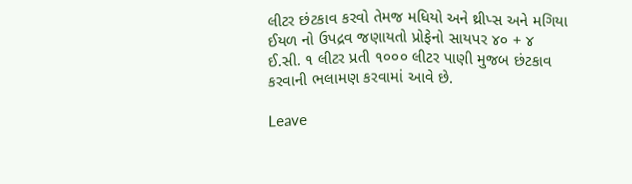લીટર છંટકાવ કરવો તેમજ મધિયો અને થ્રીપ્સ અને મગિયા ઈયળ નો ઉપદ્રવ જણાયતો પ્રોફેનો સાયપર ૪૦ + ૪ ઈ.સી. ૧ લીટર પ્રતી ૧૦૦૦ લીટર પાણી મુજબ છંટકાવ કરવાની ભલામણ કરવામાં આવે છે.

Leave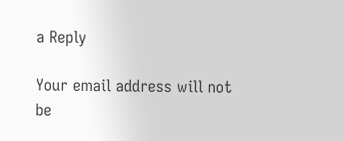a Reply

Your email address will not be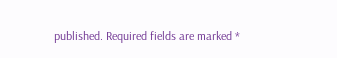published. Required fields are marked *